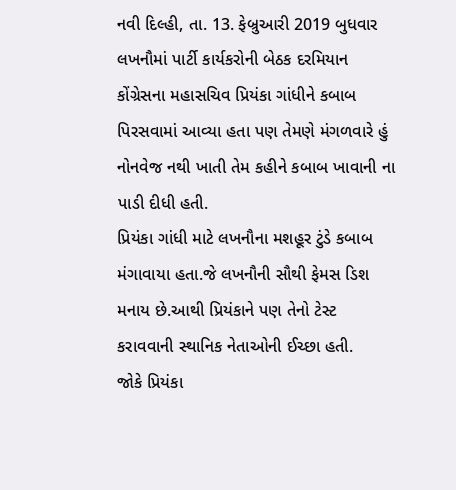નવી દિલ્હી, તા. 13. ફેબ્રુઆરી 2019 બુધવાર
લખનૌમાં પાર્ટી કાર્યકરોની બેઠક દરમિયાન કોંગ્રેસના મહાસચિવ પ્રિયંકા ગાંધીને કબાબ પિરસવામાં આવ્યા હતા પણ તેમણે મંગળવારે હું નોનવેજ નથી ખાતી તેમ કહીને કબાબ ખાવાની ના પાડી દીધી હતી.
પ્રિયંકા ગાંધી માટે લખનૌના મશહૂર ટુંડે કબાબ મંગાવાયા હતા.જે લખનૌની સૌથી ફેમસ ડિશ મનાય છે.આથી પ્રિયંકાને પણ તેનો ટેસ્ટ કરાવવાની સ્થાનિક નેતાઓની ઈચ્છા હતી.
જોકે પ્રિયંકા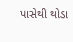પાસેથી થોડા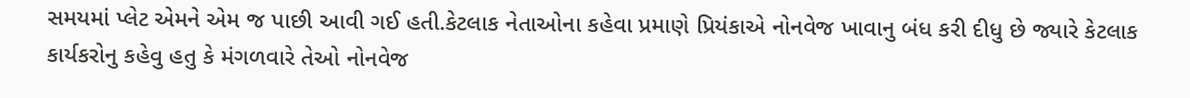સમયમાં પ્લેટ એમને એમ જ પાછી આવી ગઈ હતી.કેટલાક નેતાઓના કહેવા પ્રમાણે પ્રિયંકાએ નોનવેજ ખાવાનુ બંધ કરી દીધુ છે જ્યારે કેટલાક કાર્યકરોનુ કહેવુ હતુ કે મંગળવારે તેઓ નોનવેજ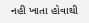નહી ખાતા હોવાથી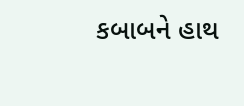કબાબને હાથ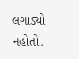લગાડ્યો નહોતો.